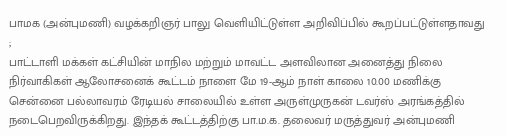பாமக (அன்புமணி) வழக்கறிஞர் பாலு வெளியிட்டுள்ள அறிவிப்பில் கூறப்பட்டுள்ளதாவது ;
பாட்டாளி மக்கள் கட்சியின் மாநில மற்றும் மாவட்ட அளவிலான அனைத்து நிலை நிர்வாகிகள் ஆலோசனைக் கூட்டம் நாளை மே 19-ஆம் நாள் காலை 10.00 மணிக்கு சென்னை பல்லாவரம் ரேடியல் சாலையில் உள்ள அருள்முருகன் டவர்ஸ் அரங்கத்தில் நடைபெறவிருக்கிறது. இந்தக் கூட்டத்திற்கு பா.ம.க. தலைவர் மருத்துவர் அன்புமணி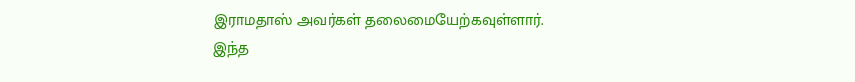இராமதாஸ் அவர்கள் தலைமையேற்கவுள்ளார்.
இந்த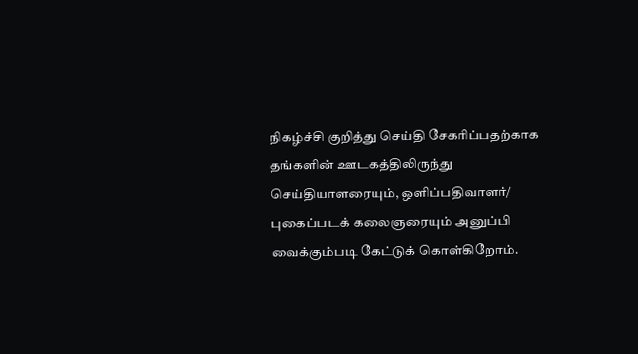நிகழ்ச்சி குறித்து செய்தி சேகரிப்பதற்காக தங்களின் ஊடகத்திலிருந்து செய்தியாளரையும், ஒளிப்பதிவாளர்/ புகைப்படக் கலைஞரையும் அனுப்பி வைக்கும்படி கேட்டுக் கொள்கிறோம்.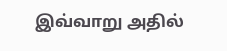இவ்வாறு அதில்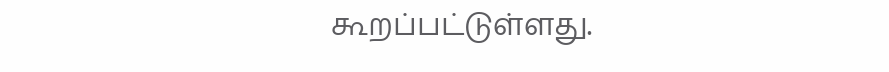கூறப்பட்டுள்ளது.